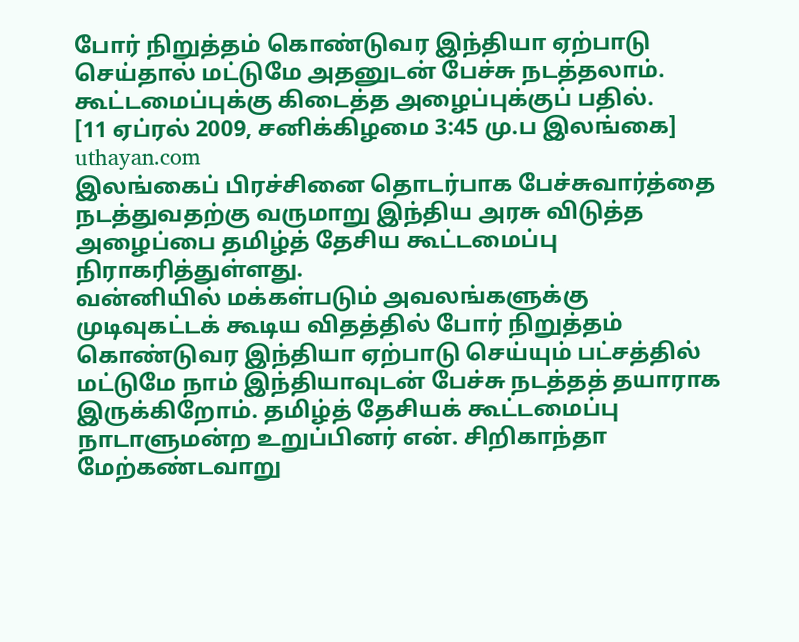போர் நிறுத்தம் கொண்டுவர இந்தியா ஏற்பாடு செய்தால் மட்டுமே அதனுடன் பேச்சு நடத்தலாம். கூட்டமைப்புக்கு கிடைத்த அழைப்புக்குப் பதில்.
[11 ஏப்ரல் 2009, சனிக்கிழமை 3:45 மு.ப இலங்கை]
uthayan.com
இலங்கைப் பிரச்சினை தொடர்பாக பேச்சுவார்த்தை நடத்துவதற்கு வருமாறு இந்திய அரசு விடுத்த அழைப்பை தமிழ்த் தேசிய கூட்டமைப்பு நிராகரித்துள்ளது.
வன்னியில் மக்கள்படும் அவலங்களுக்கு முடிவுகட்டக் கூடிய விதத்தில் போர் நிறுத்தம் கொண்டுவர இந்தியா ஏற்பாடு செய்யும் பட்சத்தில் மட்டுமே நாம் இந்தியாவுடன் பேச்சு நடத்தத் தயாராக இருக்கிறோம். தமிழ்த் தேசியக் கூட்டமைப்பு நாடாளுமன்ற உறுப்பினர் என். சிறிகாந்தா மேற்கண்டவாறு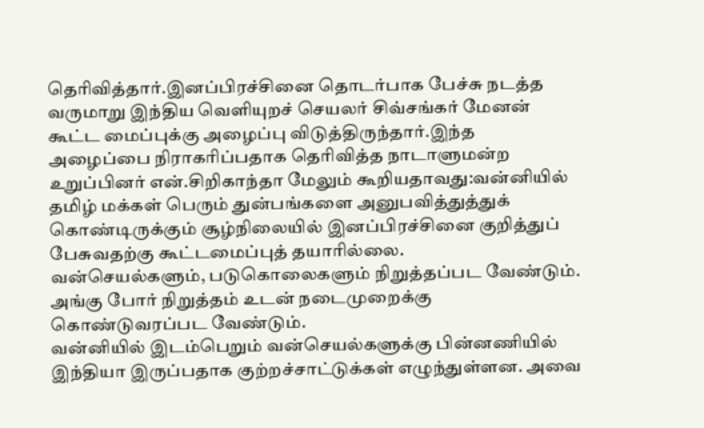தெரிவித்தார்.இனப்பிரச்சினை தொடர்பாக பேச்சு நடத்த வருமாறு இந்திய வெளியுறச் செயலர் சிவ்சங்கர் மேனன் கூட்ட மைப்புக்கு அழைப்பு விடுத்திருந்தார்.இந்த அழைப்பை நிராகரிப்பதாக தெரிவித்த நாடாளுமன்ற உறுப்பினர் என்.சிறிகாந்தா மேலும் கூறியதாவது:வன்னியில் தமிழ் மக்கள் பெரும் துன்பங்களை அனுபவித்துத்துக் கொண்டிருக்கும் சூழ்நிலையில் இனப்பிரச்சினை குறித்துப் பேசுவதற்கு கூட்டமைப்புத் தயாரில்லை.
வன்செயல்களும், படுகொலைகளும் நிறுத்தப்பட வேண்டும். அங்கு போர் நிறுத்தம் உடன் நடைமுறைக்கு கொண்டுவரப்பட வேண்டும்.
வன்னியில் இடம்பெறும் வன்செயல்களுக்கு பின்னணியில் இந்தியா இருப்பதாக குற்றச்சாட்டுக்கள் எழுந்துள்ளன. அவை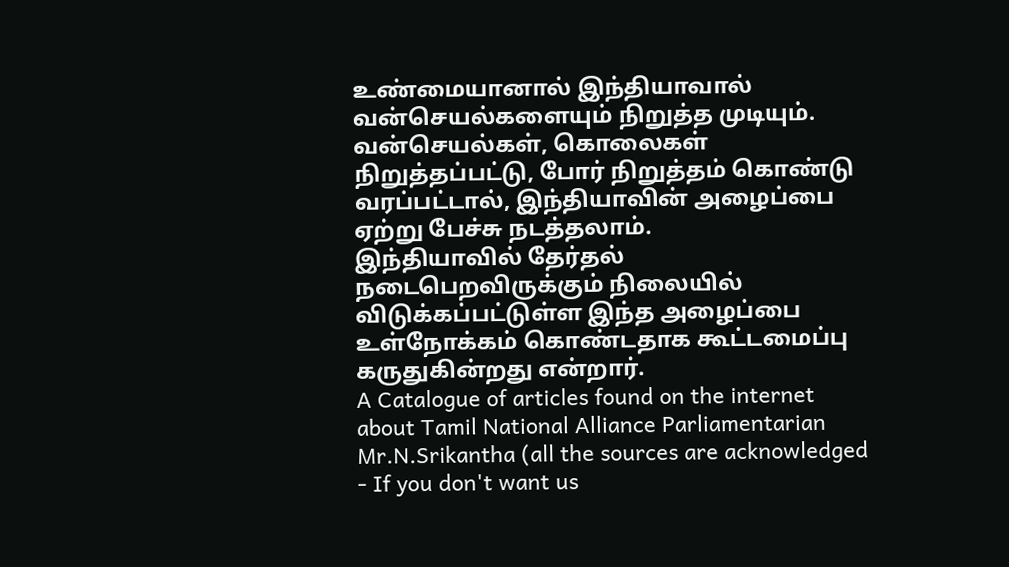உண்மையானால் இந்தியாவால் வன்செயல்களையும் நிறுத்த முடியும்.
வன்செயல்கள், கொலைகள் நிறுத்தப்பட்டு, போர் நிறுத்தம் கொண்டு வரப்பட்டால், இந்தியாவின் அழைப்பை ஏற்று பேச்சு நடத்தலாம்.
இந்தியாவில் தேர்தல் நடைபெறவிருக்கும் நிலையில் விடுக்கப்பட்டுள்ள இந்த அழைப்பை உள்நோக்கம் கொண்டதாக கூட்டமைப்பு கருதுகின்றது என்றார்.
A Catalogue of articles found on the internet about Tamil National Alliance Parliamentarian Mr.N.Srikantha (all the sources are acknowledged - If you don't want us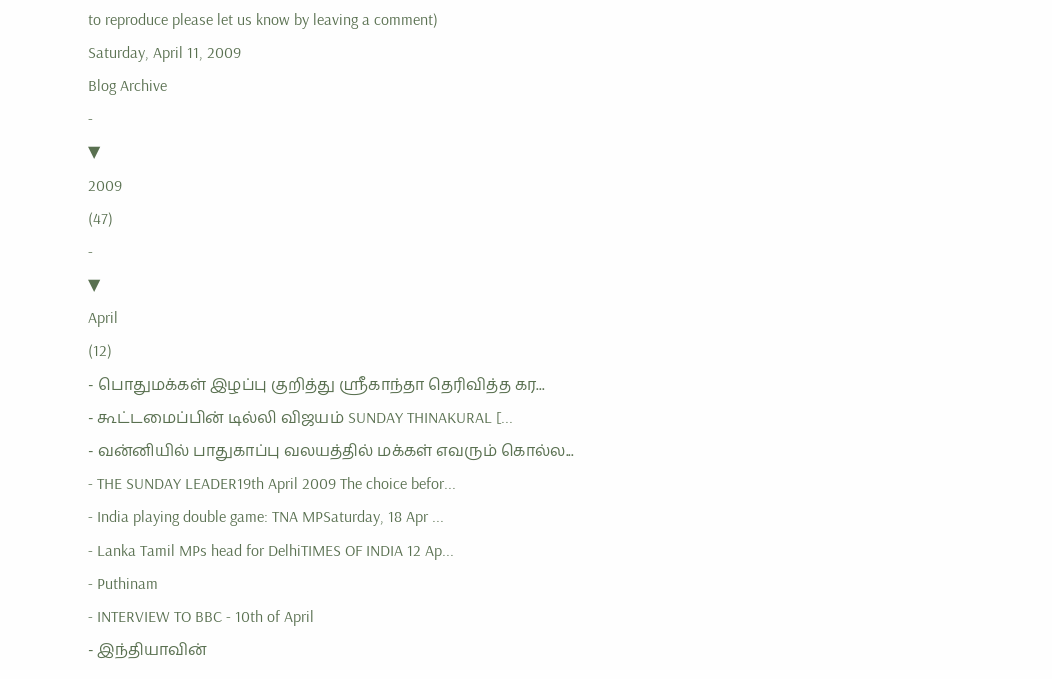to reproduce please let us know by leaving a comment)
Saturday, April 11, 2009
Blog Archive
-
▼
2009
(47)
-
▼
April
(12)
- பொதுமக்கள் இழப்பு குறித்து ஸ்ரீகாந்தா தெரிவித்த கர...
- கூட்டமைப்பின் டில்லி விஜயம் SUNDAY THINAKURAL [...
- வன்னியில் பாதுகாப்பு வலயத்தில் மக்கள் எவரும் கொல்ல...
- THE SUNDAY LEADER19th April 2009 The choice befor...
- India playing double game: TNA MPSaturday, 18 Apr ...
- Lanka Tamil MPs head for DelhiTIMES OF INDIA 12 Ap...
- Puthinam
- INTERVIEW TO BBC - 10th of April
- இந்தியாவின்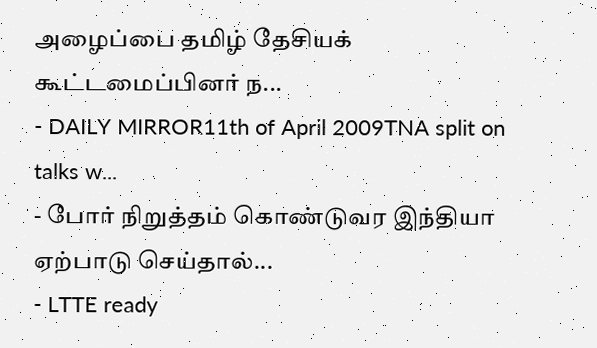அழைப்பை தமிழ் தேசியக் கூட்டமைப்பினர் ந...
- DAILY MIRROR11th of April 2009TNA split on talks w...
- போர் நிறுத்தம் கொண்டுவர இந்தியா ஏற்பாடு செய்தால்...
- LTTE ready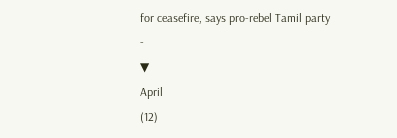for ceasefire, says pro-rebel Tamil party
-
▼
April
(12)